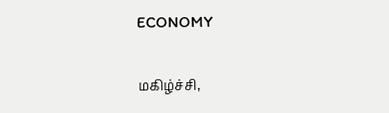ECONOMY

மகிழ்ச்சி,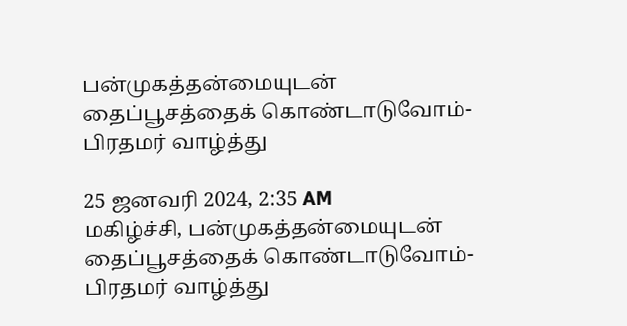பன்முகத்தன்மையுடன் தைப்பூசத்தைக் கொண்டாடுவோம்- பிரதமர் வாழ்த்து

25 ஜனவரி 2024, 2:35 AM
மகிழ்ச்சி, பன்முகத்தன்மையுடன் தைப்பூசத்தைக் கொண்டாடுவோம்- பிரதமர் வாழ்த்து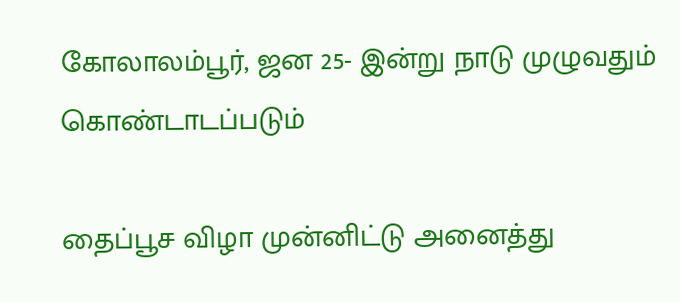கோலாலம்பூர், ஜன 25- இன்று நாடு முழுவதும் கொண்டாடப்படும்

தைப்பூச விழா முன்னிட்டு அனைத்து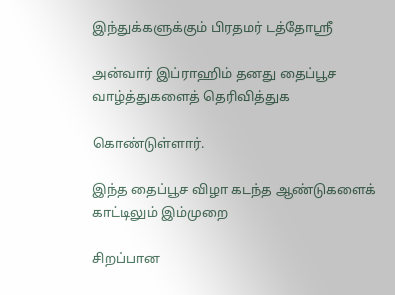இந்துக்களுக்கும் பிரதமர் டத்தோஸ்ரீ

அன்வார் இப்ராஹிம் தனது தைப்பூச வாழ்த்துகளைத் தெரிவித்துக

கொண்டுள்ளார்.

இந்த தைப்பூச விழா கடந்த ஆண்டுகளைக் காட்டிலும் இம்முறை

சிறப்பான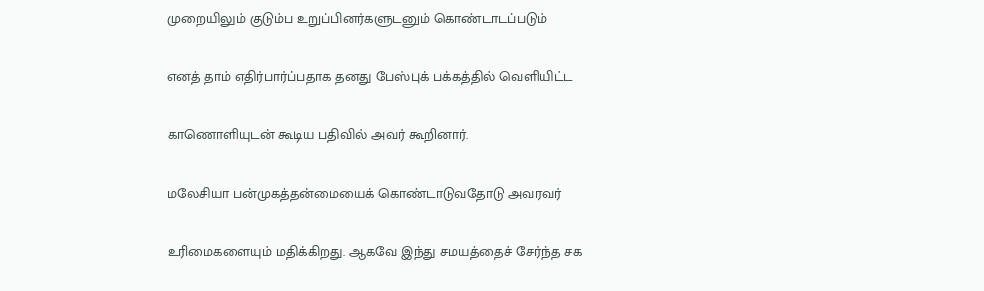முறையிலும் குடும்ப உறுப்பினர்களுடனும் கொண்டாடப்படும்

எனத் தாம் எதிர்பார்ப்பதாக தனது பேஸ்புக் பக்கத்தில் வெளியிட்ட

காணொளியுடன் கூடிய பதிவில் அவர் கூறினார்.

மலேசியா பன்முகத்தன்மையைக் கொண்டாடுவதோடு அவரவர்

உரிமைகளையும் மதிக்கிறது. ஆகவே இந்து சமயத்தைச் சேர்ந்த சக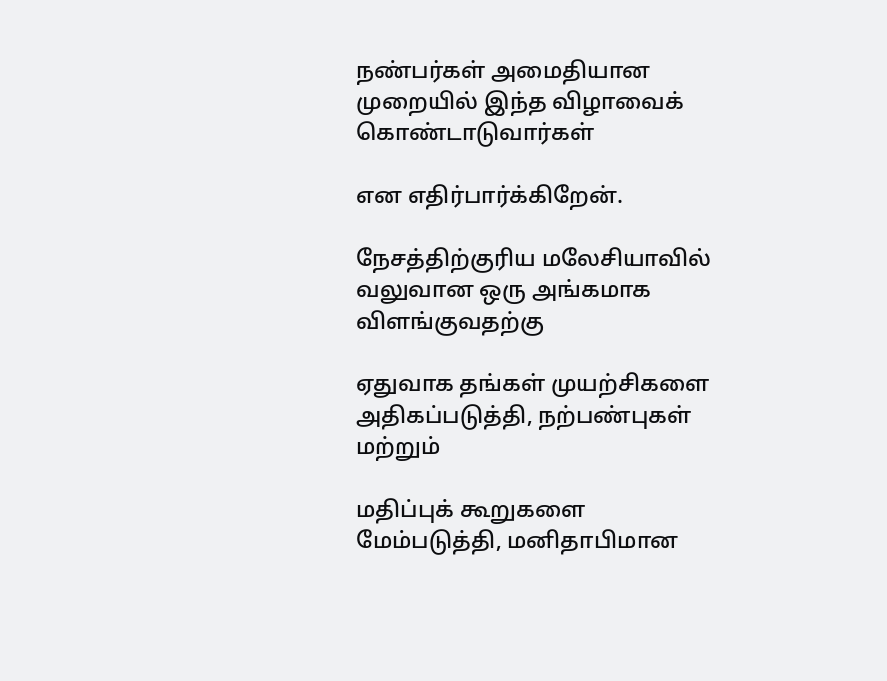நண்பர்கள் அமைதியான முறையில் இந்த விழாவைக் கொண்டாடுவார்கள்

என எதிர்பார்க்கிறேன்.

நேசத்திற்குரிய மலேசியாவில் வலுவான ஒரு அங்கமாக விளங்குவதற்கு

ஏதுவாக தங்கள் முயற்சிகளை அதிகப்படுத்தி, நற்பண்புகள் மற்றும்

மதிப்புக் கூறுகளை மேம்படுத்தி, மனிதாபிமான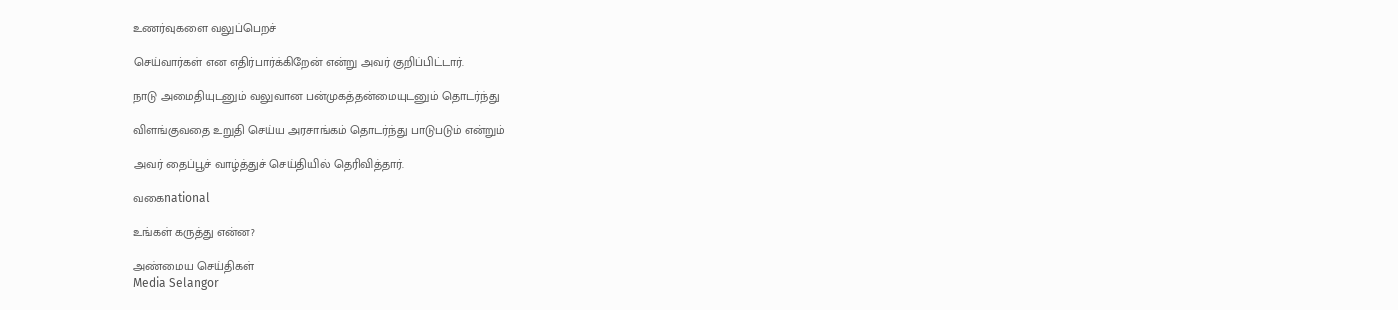உணர்வுகளை வலுப்பெறச்

செய்வார்கள் என எதிர்பார்க்கிறேன் என்று அவர் குறிப்பிட்டார்.

நாடு அமைதியுடனும் வலுவான பன்முகத்தன்மையுடனும் தொடர்ந்து

விளங்குவதை உறுதி செய்ய அரசாங்கம் தொடர்ந்து பாடுபடும் என்றும்

அவர் தைப்பூச் வாழ்த்துச் செய்தியில் தெரிவித்தார்.

வகைnational

உங்கள் கருத்து என்ன?

அண்மைய செய்திகள்
Media Selangor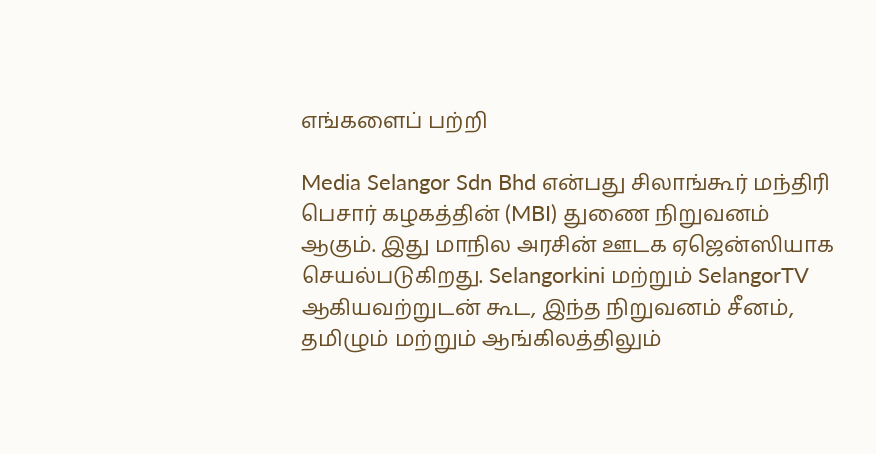எங்களைப் பற்றி

Media Selangor Sdn Bhd என்பது சிலாங்கூர் மந்திரி பெசார் கழகத்தின் (MBI) துணை நிறுவனம் ஆகும். இது மாநில அரசின் ஊடக ஏஜென்ஸியாக செயல்படுகிறது. Selangorkini மற்றும் SelangorTV ஆகியவற்றுடன் கூட, இந்த நிறுவனம் சீனம், தமிழும் மற்றும் ஆங்கிலத்திலும்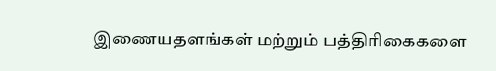இணையதளங்கள் மற்றும் பத்திரிகைகளை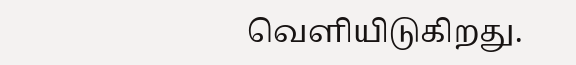வெளியிடுகிறது.